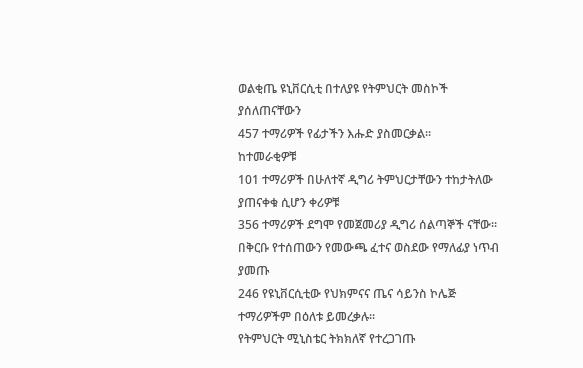ወልቂጤ ዩኒቨርሲቲ በተለያዩ የትምህርት መስኮች ያሰለጠናቸውን
457 ተማሪዎች የፊታችን እሑድ ያስመርቃል።
ከተመራቂዎቹ
101 ተማሪዎች በሁለተኛ ዲግሪ ትምህርታቸውን ተከታትለው ያጠናቀቁ ሲሆን ቀሪዎቹ
356 ተማሪዎች ደግሞ የመጀመሪያ ዲግሪ ሰልጣኞች ናቸው፡፡
በቅርቡ የተሰጠውን የመውጫ ፈተና ወስደው የማለፊያ ነጥብ ያመጡ
246 የዩኒቨርሲቲው የህክምናና ጤና ሳይንስ ኮሌጅ ተማሪዎችም በዕለቱ ይመረቃሉ፡፡
የትምህርት ሚኒስቴር ትክክለኛ የተረጋገጡ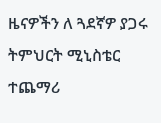ዜናዎችን ለ ጓደኛዎ ያጋሩ
ትምህርት ሚኒስቴር
ተጨማሪ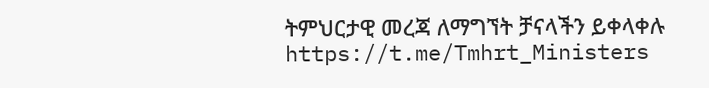ትምህርታዊ መረጃ ለማግኘት ቻናላችን ይቀላቀሉ
https://t.me/Tmhrt_Ministers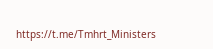https://t.me/Tmhrt_Ministers